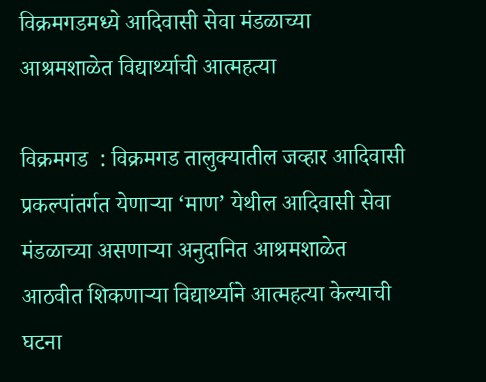विक्रमगडमध्ये आदिवासी सेवा मंडळाच्या आश्रमशाळेत विद्यार्थ्याची आत्महत्या

विक्रमगड  : विक्रमगड तालुक्यातील जव्हार आदिवासी प्रकल्पांतर्गत येणाऱ्या ‘माण’ येथील आदिवासी सेवा मंडळाच्या असणाऱ्या अनुदानित आश्रमशाळेत आठवीत शिकणाऱ्या विद्यार्थ्याने आत्महत्या केल्याची घटना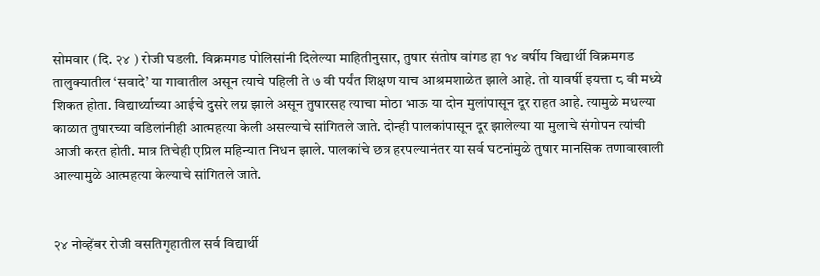सोमवार (दि. २४ ) रोजी घडली. विक्रमगड पोलिसांनी दिलेल्या माहितीनुसार, तुषार संतोष वांगड हा १४ वर्षीय विद्यार्थी विक्रमगड तालुक्यातील ‘सवादे’ या गावातील असून त्याचे पहिली ते ७ वी पर्यंत शिक्षण याच आश्रमशाळेत झाले आहे. तो यावर्षी इयत्ता ८ वी मध्ये शिकत होता. विद्यार्थ्याच्या आईचे दुसरे लग्न झाले असून तुषारसह त्याचा मोठा भाऊ या दोन मुलांपासून दूर राहत आहे. त्यामुळे मधल्या काळात तुषारच्या वडिलांनीही आत्महत्या केली असल्याचे सांगितले जाते. दोन्ही पालकांपासून दूर झालेल्या या मुलाचे संगोपन त्यांची आजी करत होती. मात्र तिचेही एप्रिल महिन्यात निधन झाले. पालकांचे छत्र हरपल्यानंतर या सर्व घटनांमुळे तुषार मानसिक तणावाखाली आल्यामुळे आत्महत्या केल्याचे सांगितले जाते.


२४ नोव्हेंबर रोजी वसतिगृहातील सर्व विद्यार्थी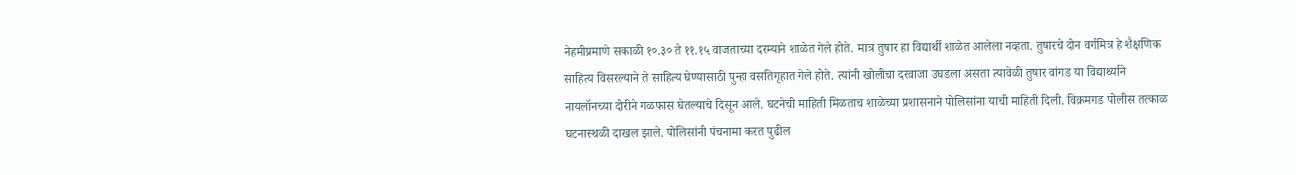नेहमीप्रमाणे सकाळी १०.३० ते ११.१५ वाजताच्या दरम्याने शाळेत गेले होते. मात्र तुषार हा विद्यार्थी शाळेत आलेला नव्हता. तुषारचे दोन वर्गमित्र हे शैक्षणिक साहित्य विसरल्याने ते साहित्य घेण्यासाठी पुन्हा वसतिगृहात गेले होते. त्यांनी खोलीचा दरवाजा उघडला असता त्यावेळी तुषार वांगड या विद्यार्थ्याने नायलॉनच्या दोरीने गळफास घेतल्याचे दिसून आले. घटनेची माहिती मिळताच शाळेच्या प्रशासनाने पोलिसांना याची माहिती दिली. विक्रमगड पोलीस तत्काळ घटनास्थळी दाखल झाले. पोलिसांनी पंचनामा करत पुढील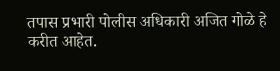तपास प्रभारी पोलीस अधिकारी अजित गोळे हे करीत आहेत.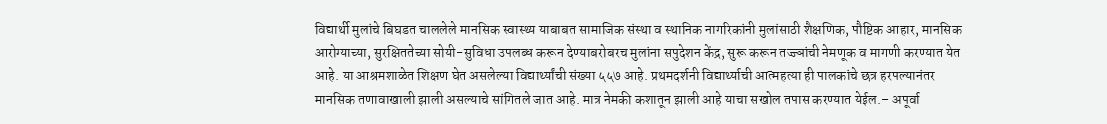विद्यार्थी मुलांचे बिघडत चाललेले मानसिक स्वास्थ्य याबाबत सामाजिक संस्था व स्थानिक नागरिकांनी मुलांसाठी शैक्षणिक, पौष्टिक आहार, मानसिक आरोग्याच्या, सुरक्षिततेच्या सोयी-सुविधा उपलब्ध करून देण्याबरोबरच मुलांना सपुदेशन केंद्र, सुरू करून तज्ज्ञांची नेमणूक व मागणी करण्यात येत आहे. या आश्रमशाळेत शिक्षण घेत असलेल्या विद्यार्थ्यांची संख्या ५५७ आहे. प्रथमदर्शनी विद्यार्थ्याची आत्महत्या ही पालकांचे छत्र हरपल्यानंतर मानसिक तणावाखाली झाली असल्याचे सांगितले जात आहे. मात्र नेमकी कशातून झाली आहे याचा सखोल तपास करण्यात येईल.– अपूर्वा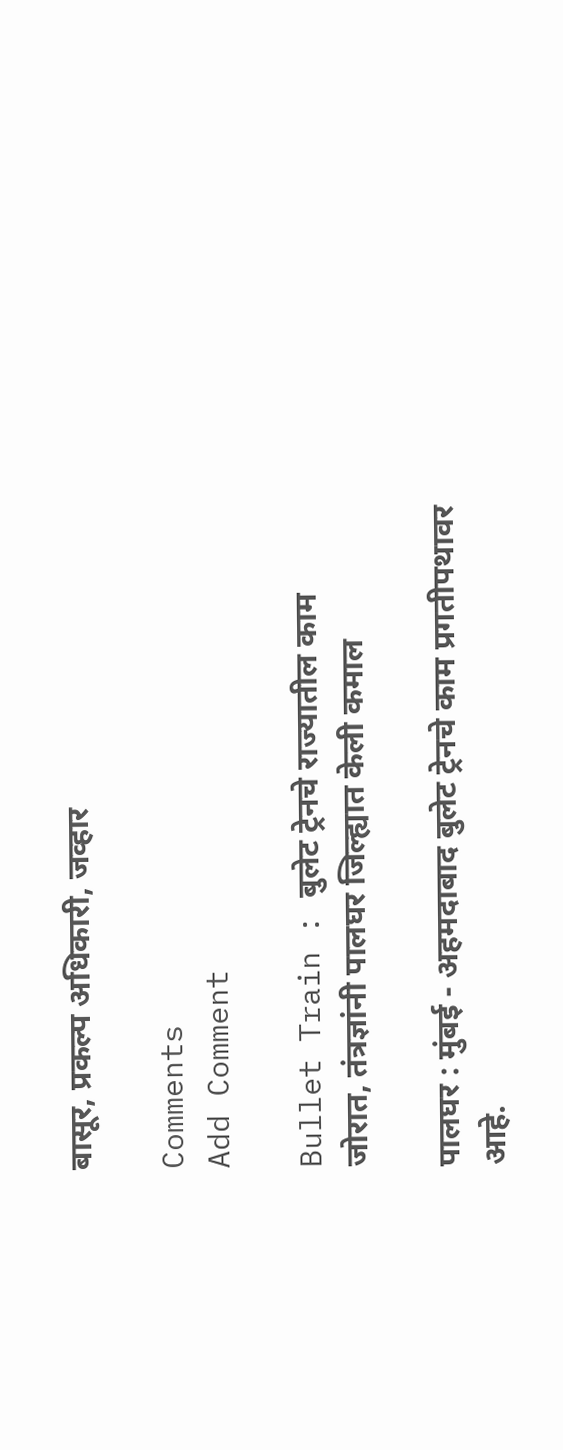बासूर, प्रकल्प अधिकारी, जव्हार

Comments
Add Comment

Bullet Train : बुलेट ट्रेनचे राज्यातील काम जोरात, तंत्रज्ञांनी पालघर जिल्ह्यात केली कमाल

पालघर : मुंबई - अहमदाबाद बुलेट ट्रेनचे काम प्रगतीपथावर आहे.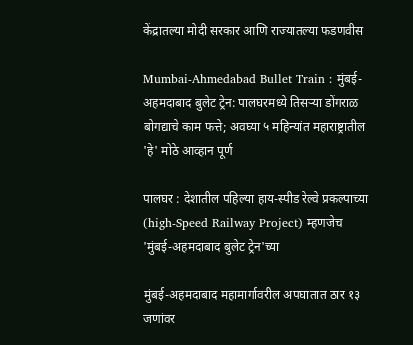केंद्रातल्या मोदी सरकार आणि राज्यातल्या फडणवीस

Mumbai-Ahmedabad Bullet Train : मुंबई-अहमदाबाद बुलेट ट्रेन: पालघरमध्ये तिसऱ्या डोंगराळ बोगद्याचे काम फत्ते; अवघ्या ५ महिन्यांत महाराष्ट्रातील 'हे' मोठे आव्हान पूर्ण

पालघर : देशातील पहिल्या हाय-स्पीड रेल्वे प्रकल्पाच्या (high-Speed Railway Project) म्हणजेच 'मुंबई-अहमदाबाद बुलेट ट्रेन'च्या

मुंबई-अहमदाबाद महामार्गावरील अपघातात ठार १३ जणांवर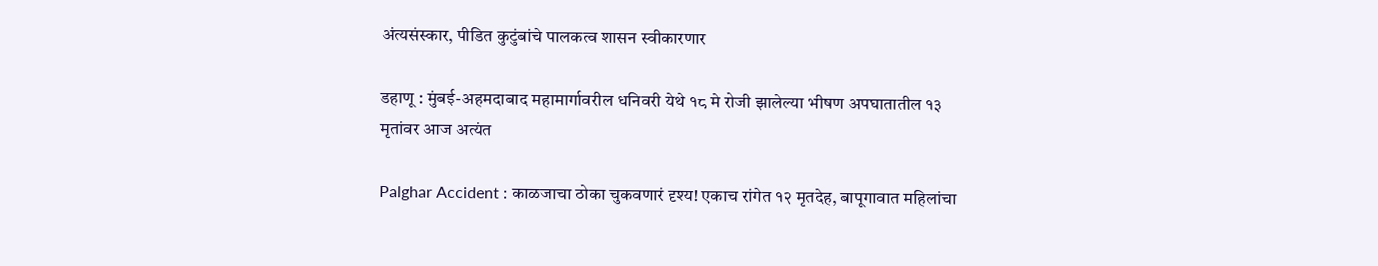अंत्यसंस्कार, पीडित कुटुंबांचे पालकत्व शासन स्वीकारणार

डहाणू : मुंबई-अहमदाबाद महामार्गावरील धनिवरी येथे १८ मे रोजी झालेल्या भीषण अपघातातील १३ मृतांवर आज अत्यंत

Palghar Accident : काळजाचा ठोका चुकवणारं दृश्य! एकाच रांगेत १२ मृतदेह, बापूगावात महिलांचा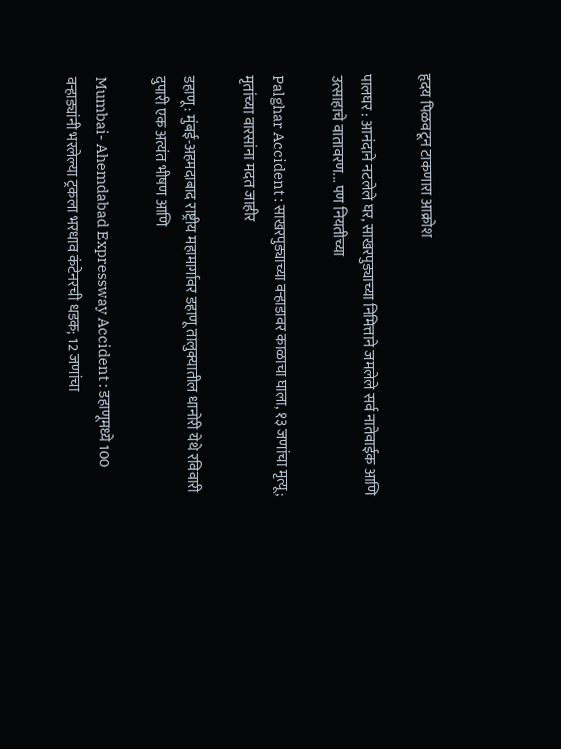हृदय पिळवटून टाकणारा आक्रोश

पालघर : आनंदाने नटलेले घर, साखरपुड्याच्या निमित्ताने जमलेले सर्व नातेवाईक आणि उत्साहाचे वातावरण... पण नियतीच्या

Palghar Accident : साखरपुड्याच्या वऱ्हाडावर काळाचा घाला, १३ जणांचा मृत्यू; मृतांच्या वारसांना मदत जाहीर

डहाणू : मुंबई-अहमदाबाद राष्ट्रीय महामार्गावर डहाणू तालुक्यातील धानोरी येथे रविवारी दुपारी एक अत्यंत भीषण आणि

Mumbai- Ahemdabad Expressway Accident : डहाणूमध्ये 100 वऱ्हाड्यांनी भरलेल्या ट्रकला भरधाव कंटेनरची धडक; 12 जणांचा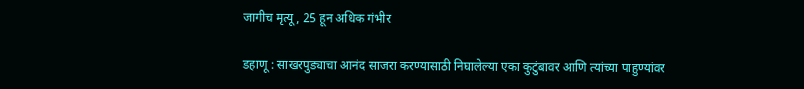जागीच मृत्यू, 25 हून अधिक गंभीर

डहाणू : साखरपुड्याचा आनंद साजरा करण्यासाठी निघालेल्या एका कुटुंबावर आणि त्यांच्या पाहुण्यांवर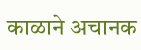काळाने अचानक